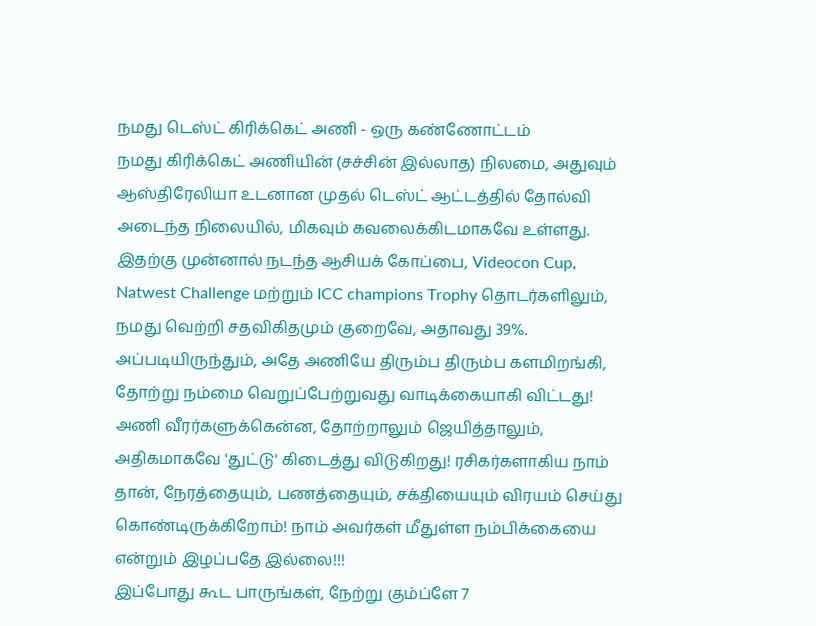நமது டெஸ்ட் கிரிக்கெட் அணி - ஒரு கண்ணோட்டம்
நமது கிரிக்கெட் அணியின் (சச்சின் இல்லாத) நிலமை, அதுவும் ஆஸ்திரேலியா உடனான முதல் டெஸ்ட் ஆட்டத்தில் தோல்வி அடைந்த நிலையில், மிகவும் கவலைக்கிடமாகவே உள்ளது. இதற்கு முன்னால் நடந்த ஆசியக் கோப்பை, Videocon Cup, Natwest Challenge மற்றும் ICC champions Trophy தொடர்களிலும், நமது வெற்றி சதவிகிதமும் குறைவே, அதாவது 39%.
அப்படியிருந்தும், அதே அணியே திரும்ப திரும்ப களமிறங்கி, தோற்று நம்மை வெறுப்பேற்றுவது வாடிக்கையாகி விட்டது! அணி வீரர்களுக்கென்ன, தோற்றாலும் ஜெயித்தாலும், அதிகமாகவே 'துட்டு' கிடைத்து விடுகிறது! ரசிகர்களாகிய நாம் தான், நேரத்தையும், பணத்தையும், சக்தியையும் விரயம் செய்து கொண்டிருக்கிறோம்! நாம் அவர்கள் மீதுள்ள நம்பிக்கையை என்றும் இழப்பதே இல்லை!!!
இப்போது கூட பாருங்கள், நேற்று கும்ப்ளே 7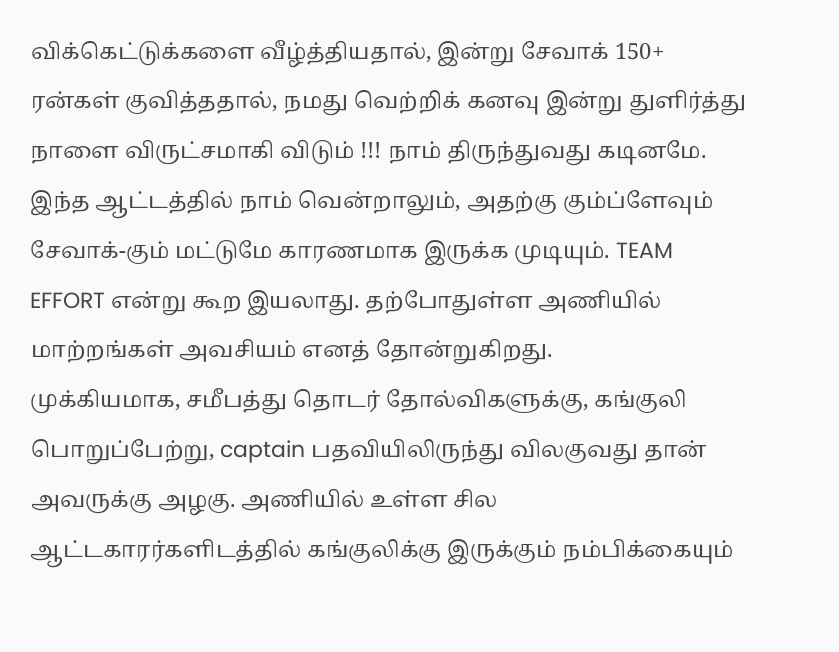விக்கெட்டுக்களை வீழ்த்தியதால், இன்று சேவாக் 150+ ரன்கள் குவித்ததால், நமது வெற்றிக் கனவு இன்று துளிர்த்து நாளை விருட்சமாகி விடும் !!! நாம் திருந்துவது கடினமே. இந்த ஆட்டத்தில் நாம் வென்றாலும், அதற்கு கும்ப்ளேவும் சேவாக்-கும் மட்டுமே காரணமாக இருக்க முடியும். TEAM EFFORT என்று கூற இயலாது. தற்போதுள்ள அணியில் மாற்றங்கள் அவசியம் எனத் தோன்றுகிறது.
முக்கியமாக, சமீபத்து தொடர் தோல்விகளுக்கு, கங்குலி பொறுப்பேற்று, captain பதவியிலிருந்து விலகுவது தான் அவருக்கு அழகு. அணியில் உள்ள சில ஆட்டகாரர்களிடத்தில் கங்குலிக்கு இருக்கும் நம்பிக்கையும்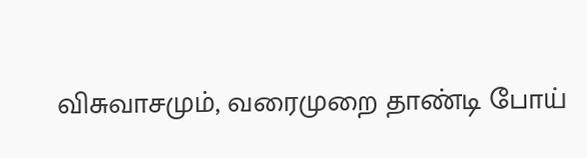விசுவாசமும், வரைமுறை தாண்டி போய்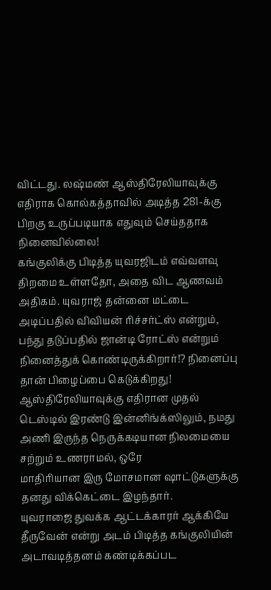விட்டது. லஷ்மண் ஆஸ்திரேலியாவுக்கு எதிராக கொல்கத்தாவில் அடித்த 281-க்கு பிறகு உருப்படியாக எதுவும் செய்ததாக நினைவில்லை!
கங்குலிக்கு பிடித்த யுவரஜிடம் எவ்வளவு திறமை உள்ளதோ, அதை விட ஆணவம் அதிகம். யுவராஜ் தன்னை மட்டை அடிப்பதில் விவியன் ரிச்சர்ட்ஸ் என்றும், பந்து தடுப்பதில் ஜான்டி ரோட்ஸ் என்றும் நினைத்துக் கொண்டிருக்கிறார்!? நினைப்பு தான் பிழைப்பை கெடுக்கிறது! ஆஸ்திரேலியாவுக்கு எதிரான முதல் டெஸ்டில் இரண்டு இன்னிங்க்ஸிலும், நமது அணி இருந்த நெருக்கடியான நிலமையை சற்றும் உணராமல், ஒரே
மாதிரியான இரு மோசமான ஷாட்டுகளுக்கு தனது விக்கெட்டை இழந்தார்.
யுவராஜை துவக்க ஆட்டக்காரர் ஆக்கியே தீருவேன் என்று அடம் பிடித்த கங்குலியின் அடாவடித்தனம் கண்டிக்கப்பட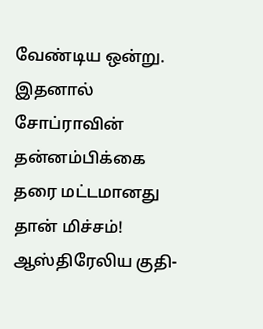வேண்டிய ஒன்று. இதனால் சோப்ராவின் தன்னம்பிக்கை தரை மட்டமானது தான் மிச்சம்! ஆஸ்திரேலிய குதி-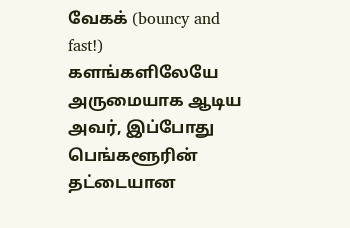வேகக் (bouncy and fast!) களங்களிலேயே அருமையாக ஆடிய அவர், இப்போது பெங்களூரின் தட்டையான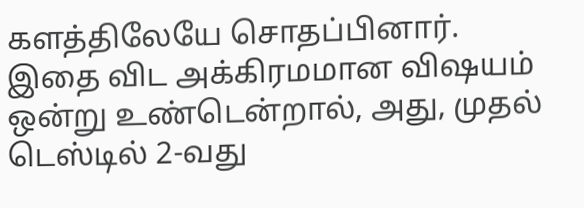களத்திலேயே சொதப்பினார்.
இதை விட அக்கிரமமான விஷயம் ஒன்று உண்டென்றால், அது, முதல் டெஸ்டில் 2-வது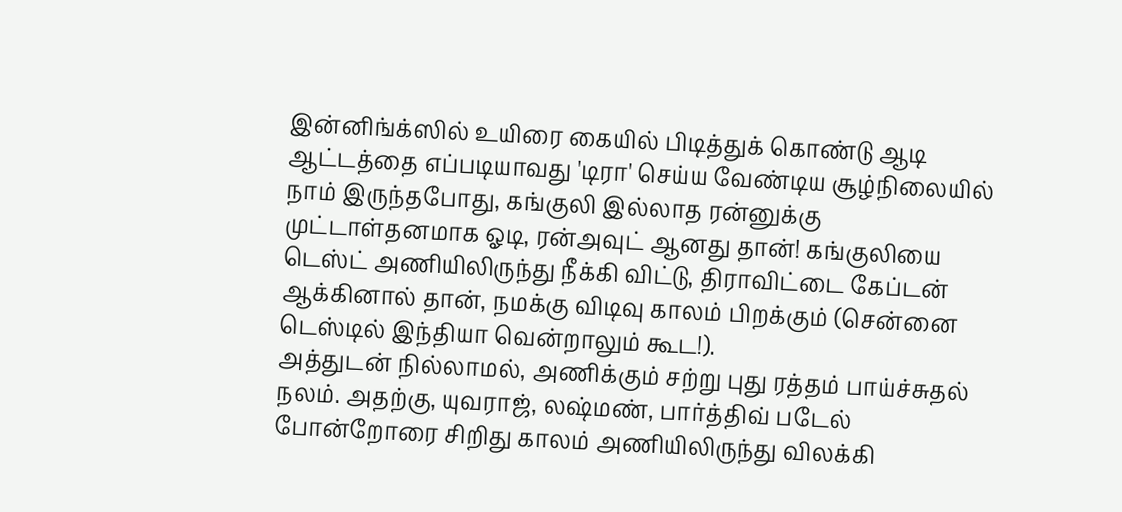இன்னிங்க்ஸில் உயிரை கையில் பிடித்துக் கொண்டு ஆடி ஆட்டத்தை எப்படியாவது 'டிரா' செய்ய வேண்டிய சூழ்நிலையில் நாம் இருந்தபோது, கங்குலி இல்லாத ரன்னுக்கு முட்டாள்தனமாக ஓடி, ரன்அவுட் ஆனது தான்! கங்குலியை டெஸ்ட் அணியிலிருந்து நீக்கி விட்டு, திராவிட்டை கேப்டன் ஆக்கினால் தான், நமக்கு விடிவு காலம் பிறக்கும் (சென்னை டெஸ்டில் இந்தியா வென்றாலும் கூட!).
அத்துடன் நில்லாமல், அணிக்கும் சற்று புது ரத்தம் பாய்ச்சுதல் நலம். அதற்கு, யுவராஜ், லஷ்மண், பார்த்திவ் படேல் போன்றோரை சிறிது காலம் அணியிலிருந்து விலக்கி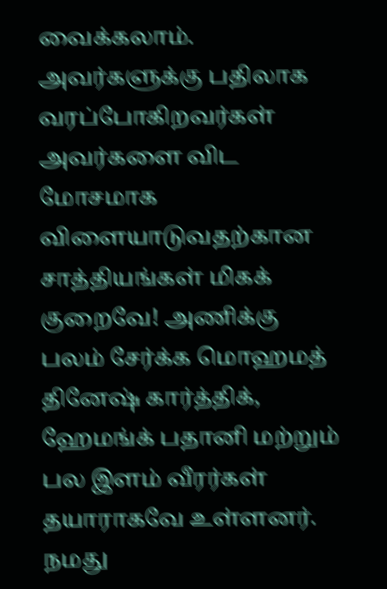வைக்கலாம். அவர்களுக்கு பதிலாக வரப்போகிறவர்கள் அவர்களை விட மோசமாக விளையாடுவதற்கான சாத்தியங்கள் மிகக் குறைவே! அணிக்கு பலம் சேர்க்க மொஹமத் தினேஷ் கார்த்திக், ஹேமங்க் பதானி மற்றும் பல இளம் வீரர்கள் தயாராகவே உள்ளனர். நமது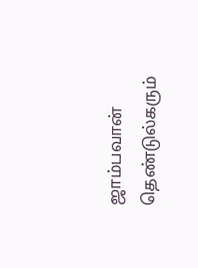ஜாம்பவான் தெண்டுல்கரும்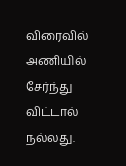விரைவில் அணியில் சேர்ந்து விட்டால் நல்லது.